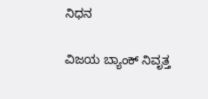ನಿಧನ

ವಿಜಯ ಬ್ಯಾಂಕ್ ನಿವೃತ್ತ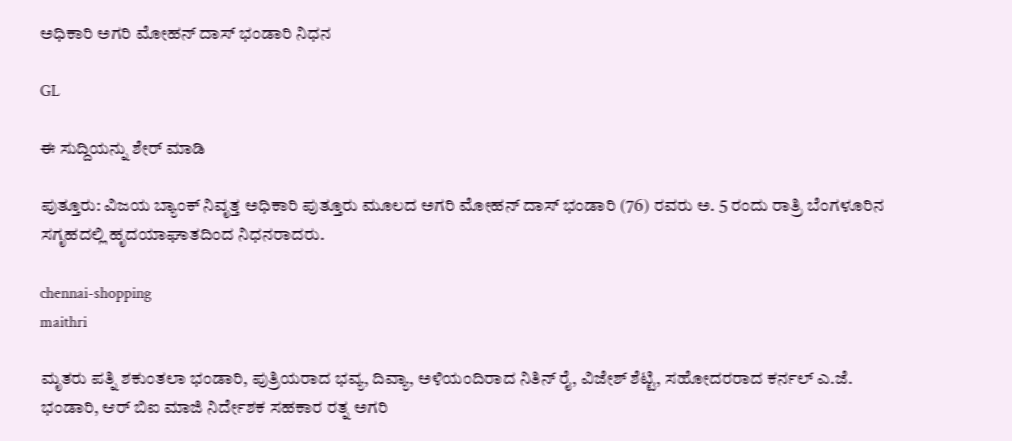ಅಧಿಕಾರಿ ಅಗರಿ ಮೋಹನ್ ದಾಸ್‌ ಭಂಡಾರಿ ನಿಧನ

GL

ಈ ಸುದ್ದಿಯನ್ನು ಶೇರ್ ಮಾಡಿ

ಪುತ್ತೂರು: ವಿಜಯ ಬ್ಯಾಂಕ್ ನಿವೃತ್ತ ಅಧಿಕಾರಿ ಪುತ್ತೂರು ಮೂಲದ ಅಗರಿ ಮೋಹನ್ ದಾಸ್ ಭಂಡಾರಿ (76) ರವರು ಅ. 5 ರಂದು ರಾತ್ರಿ ಬೆಂಗಳೂರಿನ ಸಗೃಹದಲ್ಲಿ ಹೃದಯಾಘಾತದಿಂದ ನಿಧನರಾದರು.

chennai-shopping
maithri

ಮೃತರು ಪತ್ನಿ ಶಕುಂತಲಾ ಭಂಡಾರಿ, ಪುತ್ರಿಯರಾದ ಭವ್ಯ, ದಿವ್ಯಾ, ಅಳಿಯಂದಿರಾದ ನಿತಿನ್ ರೈ, ವಿಜೇಶ್ ಶೆಟ್ಟಿ, ಸಹೋದರರಾದ ಕರ್ನಲ್ ಎ.ಜೆ. ಭಂಡಾರಿ, ಆರ್ ಬಿಐ ಮಾಜಿ ನಿರ್ದೇಶಕ ಸಹಕಾರ ರತ್ನ ಅಗರಿ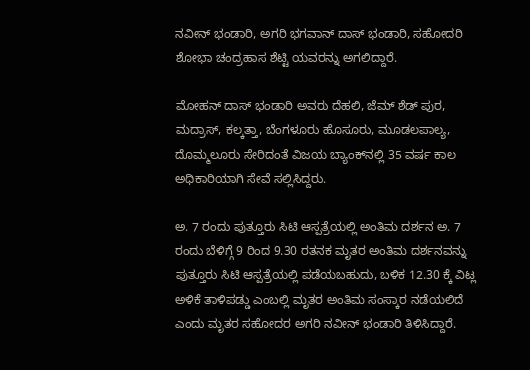ನವೀನ್ ಭಂಡಾರಿ, ಅಗರಿ ಭಗವಾನ್ ದಾಸ್ ಭಂಡಾರಿ, ಸಹೋದರಿ ಶೋಭಾ ಚಂದ್ರಹಾಸ ಶೆಟ್ಟಿ ಯವರನ್ನು ಅಗಲಿದ್ದಾರೆ.

ಮೋಹನ್‌ ದಾಸ್‌ ಭಂಡಾರಿ ಅವರು ದೆಹಲಿ, ಜೆಮ್ ಶೆಡ್‌ ಪುರ, ಮದ್ರಾಸ್, ಕಲ್ಕತ್ತಾ, ಬೆಂಗಳೂರು ಹೊಸೂರು, ಮೂಡಲಪಾಲ್ಯ, ದೊಮ್ಮಲೂರು ಸೇರಿದಂತೆ ವಿಜಯ ಬ್ಯಾಂಕ್‌ನಲ್ಲಿ 35 ವರ್ಷ ಕಾಲ ಅಧಿಕಾರಿಯಾಗಿ ಸೇವೆ ಸಲ್ಲಿಸಿದ್ದರು.

ಅ. 7 ರಂದು ಪುತ್ತೂರು ಸಿಟಿ ಆಸ್ಪತ್ರೆಯಲ್ಲಿ ಅಂತಿಮ ದರ್ಶನ ಅ. 7 ರಂದು ಬೆಳಿಗ್ಗೆ 9 ರಿಂದ 9.30 ರತನಕ ಮೃತರ ಅಂತಿಮ ದರ್ಶನವನ್ನು ಪುತ್ತೂರು ಸಿಟಿ ಆಸ್ಪತ್ರೆಯಲ್ಲಿ ಪಡೆಯಬಹುದು, ಬಳಿಕ 12.30 ಕ್ಕೆ ವಿಟ್ಲ ಅಳಿಕೆ ತಾಳಿಪಡ್ಡು ಎಂಬಲ್ಲಿ ಮೃತರ ಅಂತಿಮ ಸಂಸ್ಕಾರ ನಡೆಯಲಿದೆ ಎಂದು ಮೃತರ ಸಹೋದರ ಅಗರಿ ನವೀನ್ ಭಂಡಾರಿ ತಿಳಿಸಿದ್ದಾರೆ.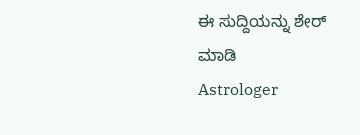ಈ ಸುದ್ದಿಯನ್ನು ಶೇರ್ ಮಾಡಿ
Astrologer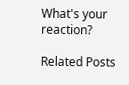What's your reaction?

Related Posts